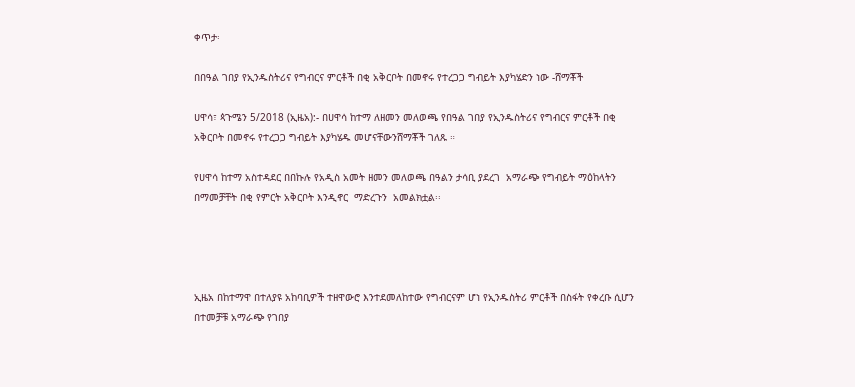ቀጥታ፡

በበዓል ገበያ የኢንዱስትሪና የግብርና ምርቶች በቂ አቅርቦት በመኖሩ የተረጋጋ ግብይት እያካሄድን ነው -ሸማቾች

ሀዋሳ፣ ጳጉሜን 5/2018 (ኢዜአ):- በሀዋሳ ከተማ ለዘመን መለወጫ የበዓል ገበያ የኢንዱስትሪና የግብርና ምርቶች በቂ አቅርቦት በመኖሩ የተረጋጋ ግብይት እያካሄዱ መሆናቸውንሸማቾች ገለጹ ።

የሀዋሳ ከተማ አስተዳደር በበኩሉ የአዲስ አመት ዘመን መለወጫ በዓልን ታሳቢ ያደረገ  አማራጭ የግብይት ማዕከላትን በማመቻቸት በቂ የምርት አቅርቦት እንዲኖር  ማድረጉን  አመልክቷል፡፡




ኢዜአ በከተማዋ በተለያዩ አከባቢዎች ተዘዋውሮ እንተደመለከተው የግብርናም ሆነ የኢንዱስትሪ ምርቶች በስፋት የቀረቡ ሲሆን በተመቻቹ አማራጭ የገበያ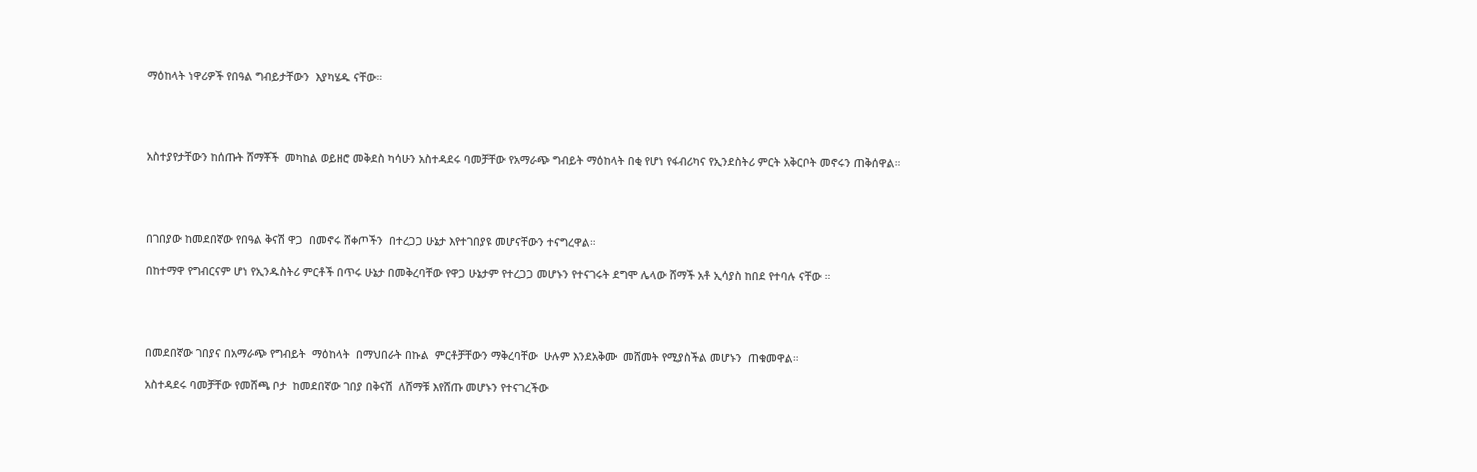ማዕከላት ነዋሪዎች የበዓል ግብይታቸውን  እያካሄዱ ናቸው።




አስተያየታቸውን ከሰጡት ሸማቾች  መካከል ወይዘሮ መቅደስ ካሳሁን አስተዳደሩ ባመቻቸው የአማራጭ ግብይት ማዕከላት በቂ የሆነ የፋብሪካና የኢንደስትሪ ምርት አቅርቦት መኖሩን ጠቅሰዋል።




በገበያው ከመደበኛው የበዓል ቅናሽ ዋጋ  በመኖሩ ሸቀጦችን  በተረጋጋ ሁኔታ እየተገበያዩ መሆናቸውን ተናግረዋል።

በከተማዋ የግብርናም ሆነ የኢንዱስትሪ ምርቶች በጥሩ ሁኔታ በመቅረባቸው የዋጋ ሁኔታም የተረጋጋ መሆኑን የተናገሩት ደግሞ ሌላው ሸማች አቶ ኢሳያስ ከበደ የተባሉ ናቸው ።




በመደበኛው ገበያና በአማራጭ የግብይት  ማዕከላት  በማህበራት በኩል  ምርቶቻቸውን ማቅረባቸው  ሁሉም እንደአቅሙ  መሸመት የሚያስችል መሆኑን  ጠቁመዋል።

አስተዳደሩ ባመቻቸው የመሸጫ ቦታ  ከመደበኛው ገበያ በቅናሽ  ለሸማቹ እየሸጡ መሆኑን የተናገረችው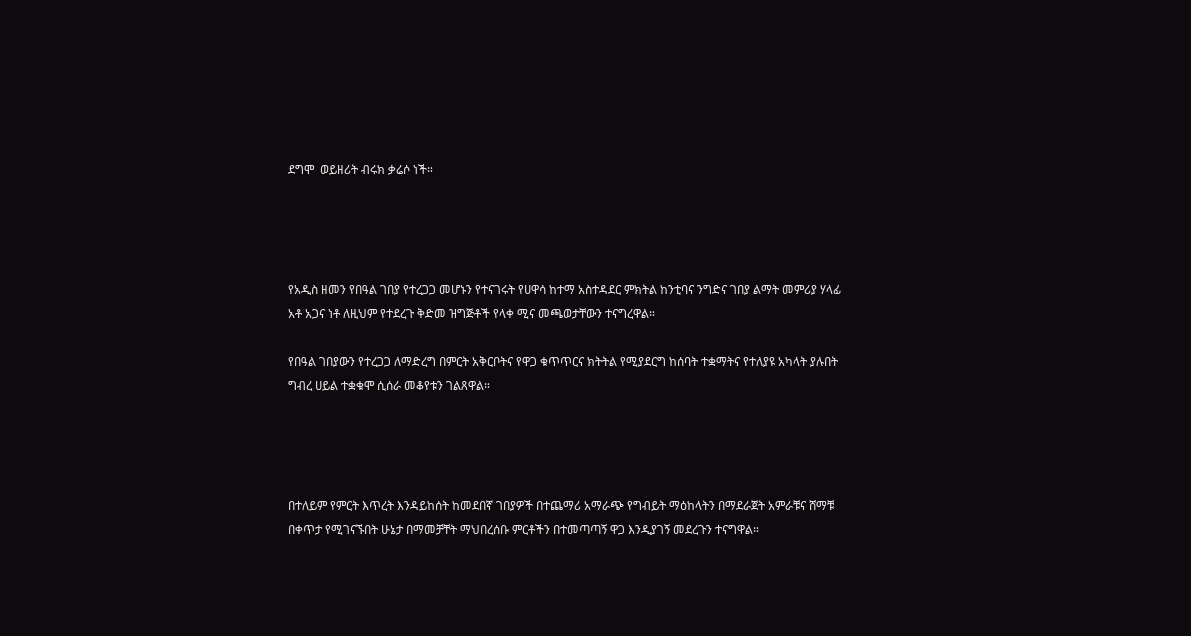ደግሞ  ወይዘሪት ብሩክ ቃሬሶ ነች።




የአዲስ ዘመን የበዓል ገበያ የተረጋጋ መሆኑን የተናገሩት የሀዋሳ ከተማ አስተዳደር ምክትል ከንቲባና ንግድና ገበያ ልማት መምሪያ ሃላፊ አቶ አጋና ነቶ ለዚህም የተደረጉ ቅድመ ዝግጅቶች የላቀ ሚና መጫወታቸውን ተናግረዋል።

የበዓል ገበያውን የተረጋጋ ለማድረግ በምርት አቅርቦትና የዋጋ ቁጥጥርና ክትትል የሚያደርግ ከሰባት ተቋማትና የተለያዩ አካላት ያሉበት ግብረ ሀይል ተቋቁሞ ሲሰራ መቆየቱን ገልጸዋል።




በተለይም የምርት እጥረት እንዳይከሰት ከመደበኛ ገበያዎች በተጨማሪ አማራጭ የግብይት ማዕከላትን በማደራጀት አምራቹና ሸማቹ በቀጥታ የሚገናኙበት ሁኔታ በማመቻቸት ማህበረሰቡ ምርቶችን በተመጣጣኝ ዋጋ እንዲያገኝ መደረጉን ተናግዋል።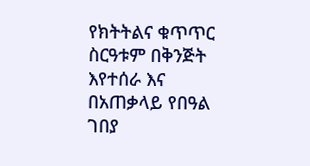የክትትልና ቁጥጥር ስርዓቱም በቅንጅት እየተሰራ እና በአጠቃላይ የበዓል ገበያ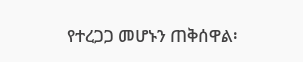የተረጋጋ መሆኑን ጠቅሰዋል፡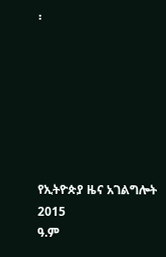፡







የኢትዮጵያ ዜና አገልግሎት
2015
ዓ.ም